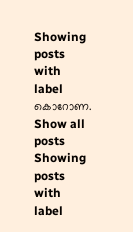Showing posts with label കൊറോണ. Show all posts
Showing posts with label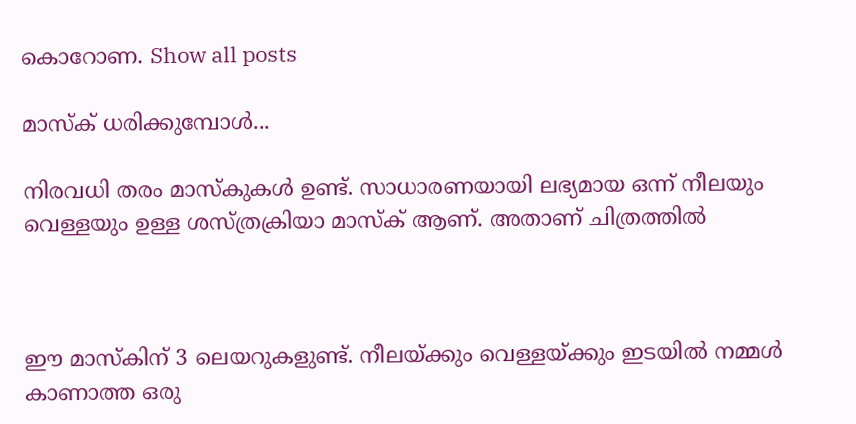കൊറോണ. Show all posts

മാസ്ക് ധരിക്കുമ്പോൾ...

നിരവധി തരം മാസ്കുകൾ ഉണ്ട്. സാധാരണയായി ലഭ്യമായ ഒന്ന് നീലയും വെള്ളയും ഉള്ള ശസ്ത്രക്രിയാ മാസ്ക് ആണ്. അതാണ് ചിത്രത്തിൽ



ഈ മാസ്കിന് 3 ലെയറുകളുണ്ട്. നീലയ്ക്കും വെള്ളയ്ക്കും ഇടയിൽ നമ്മൾ കാണാത്ത ഒരു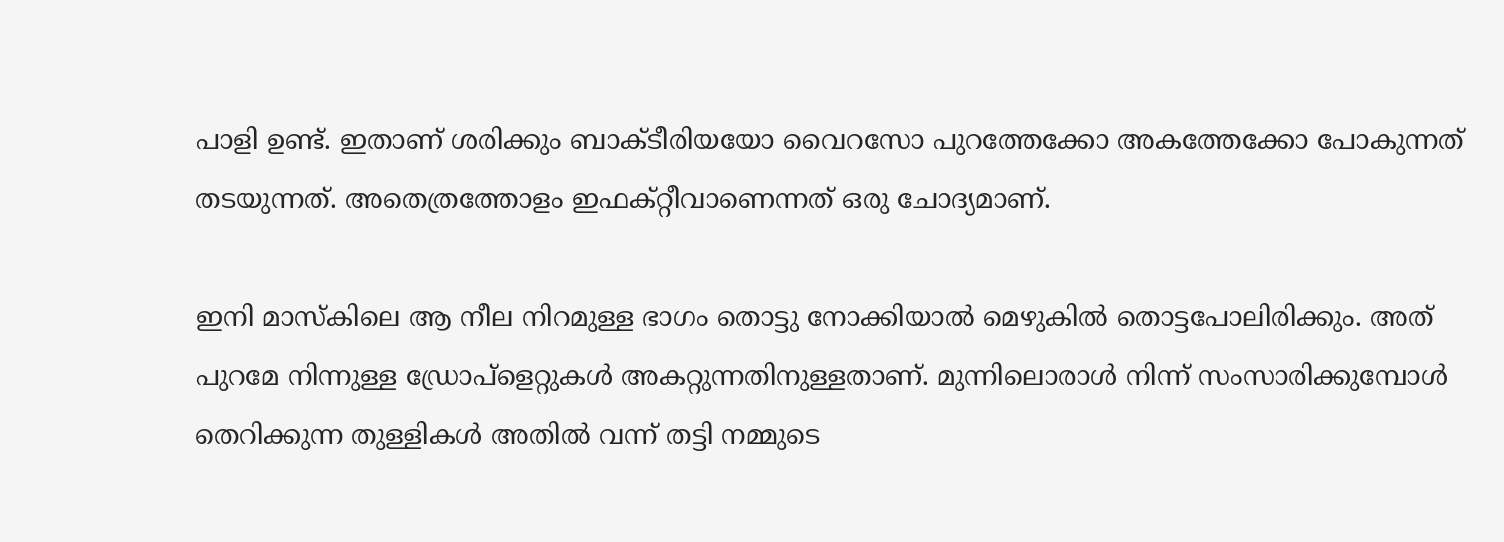പാളി ഉണ്ട്. ഇതാണ് ശരിക്കും ബാക്ടീരിയയോ വൈറസോ പുറത്തേക്കോ അകത്തേക്കോ പോകുന്നത് തടയുന്നത്. അതെത്രത്തോളം ഇഫക്റ്റീവാണെന്നത് ഒരു ചോദ്യമാണ്.

ഇനി മാസ്കിലെ ആ നീല നിറമുള്ള ഭാഗം തൊട്ടു നോക്കിയാൽ മെഴുകിൽ തൊട്ടപോലിരിക്കും. അത് പുറമേ നിന്നുള്ള ഡ്രോപ്ളെറ്റുകൾ അകറ്റുന്നതിനുള്ളതാണ്. മുന്നിലൊരാൾ നിന്ന് സംസാരിക്കുമ്പോൾ തെറിക്കുന്ന തുള്ളികൾ അതിൽ വന്ന് തട്ടി നമ്മുടെ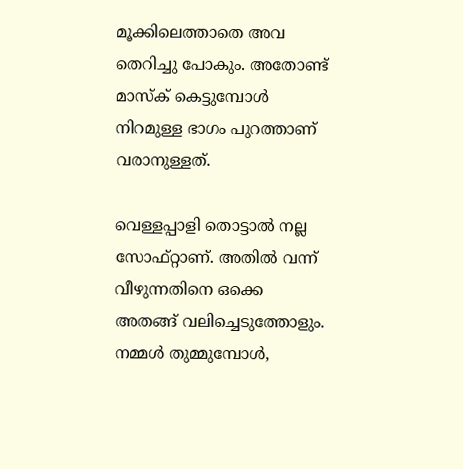മൂക്കിലെത്താതെ അവ തെറിച്ചു പോകും. അതോണ്ട് മാസ്ക് കെട്ടുമ്പോൾ നിറമുള്ള ഭാഗം പുറത്താണ് വരാനുള്ളത്.

വെള്ളപ്പാളി തൊട്ടാൽ നല്ല സോഫ്റ്റാണ്. അതിൽ വന്ന് വീഴുന്നതിനെ ഒക്കെ അതങ്ങ് വലിച്ചെടുത്തോളും. നമ്മൾ തുമ്മുമ്പോൾ,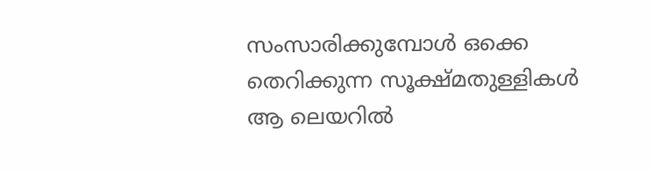സംസാരിക്കുമ്പോൾ ഒക്കെ തെറിക്കുന്ന സൂക്ഷ്മതുള്ളികൾ ആ ലെയറിൽ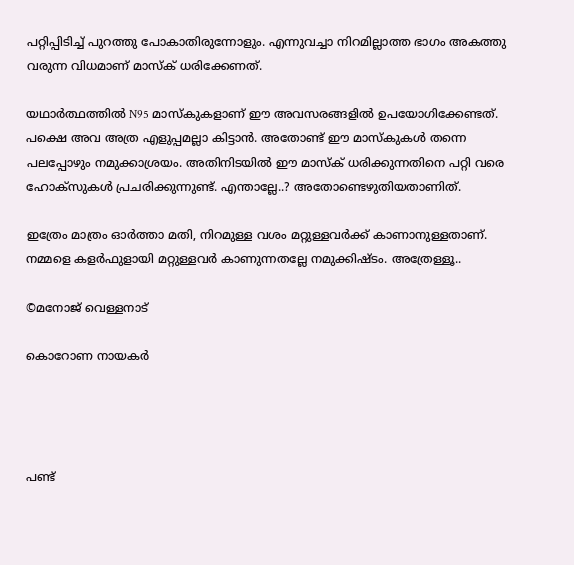പറ്റിപ്പിടിച്ച് പുറത്തു പോകാതിരുന്നോളും. എന്നുവച്ചാ നിറമില്ലാത്ത ഭാഗം അകത്തു വരുന്ന വിധമാണ് മാസ്ക് ധരിക്കേണത്.

യഥാർത്ഥത്തിൽ N95 മാസ്കുകളാണ് ഈ അവസരങ്ങളിൽ ഉപയോഗിക്കേണ്ടത്. പക്ഷെ അവ അത്ര എളുപ്പമല്ലാ കിട്ടാൻ. അതോണ്ട് ഈ മാസ്കുകൾ തന്നെ പലപ്പോഴും നമുക്കാശ്രയം. അതിനിടയിൽ ഈ മാസ്ക് ധരിക്കുന്നതിനെ പറ്റി വരെ ഹോക്സുകൾ പ്രചരിക്കുന്നുണ്ട്. എന്താല്ലേ..? അതോണ്ടെഴുതിയതാണിത്.

ഇത്രേം മാത്രം ഓർത്താ മതി, നിറമുള്ള വശം മറ്റുള്ളവർക്ക് കാണാനുള്ളതാണ്. നമ്മളെ കളർഫുളായി മറ്റുള്ളവർ കാണുന്നതല്ലേ നമുക്കിഷ്ടം. അത്രേള്ളൂ..

©മനോജ്‌ വെള്ളനാട്

കൊറോണ നായകർ




പണ്ട്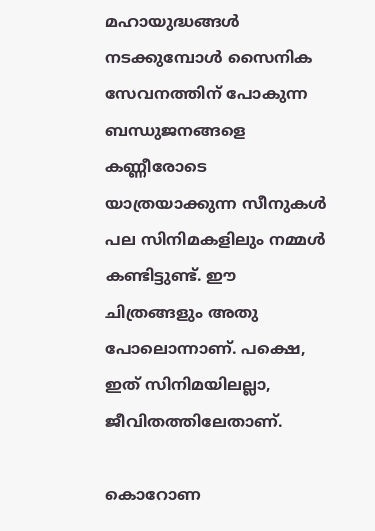മഹായുദ്ധങ്ങൾ നടക്കുമ്പോൾ സൈനിക സേവനത്തിന് പോകുന്ന ബന്ധുജനങ്ങളെ കണ്ണീരോടെ യാത്രയാക്കുന്ന സീനുകൾ പല സിനിമകളിലും നമ്മൾ കണ്ടിട്ടുണ്ട്. ഈ ചിത്രങ്ങളും അതു പോലൊന്നാണ്. പക്ഷെ, ഇത് സിനിമയിലല്ലാ, ജീവിതത്തിലേതാണ്.

കൊറോണ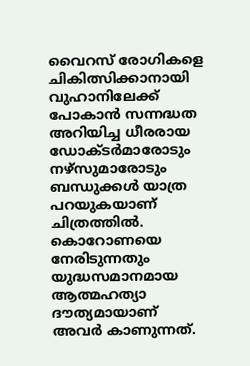വൈറസ് രോഗികളെ ചികിത്സിക്കാനായി വുഹാനിലേക്ക് പോകാൻ സന്നദ്ധത അറിയിച്ച ധീരരായ ഡോക്ടർമാരോടും നഴ്സുമാരോടും ബന്ധുക്കൾ യാത്ര പറയുകയാണ് ചിത്രത്തിൽ. കൊറോണയെ നേരിടുന്നതും യുദ്ധസമാനമായ ആത്മഹത്യാ ദൗത്യമായാണ് അവർ കാണുന്നത്.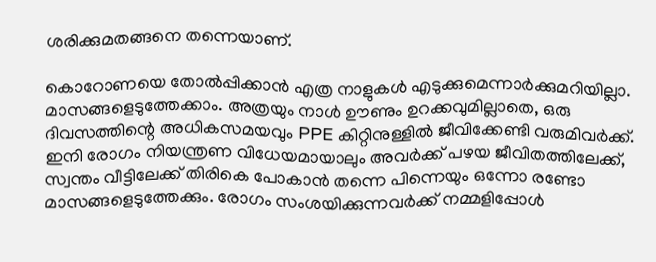ശരിക്കുമതങ്ങനെ തന്നെയാണ്.

കൊറോണയെ തോൽപ്പിക്കാൻ എത്ര നാളുകൾ എടുക്കുമെന്നാർക്കുമറിയില്ലാ. മാസങ്ങളെടുത്തേക്കാം. അത്രയും നാൾ ഊണും ഉറക്കവുമില്ലാതെ, ഒരു ദിവസത്തിന്റെ അധികസമയവും PPE കിറ്റിനുള്ളിൽ ജീവിക്കേണ്ടി വരുമിവർക്ക്. ഇനി രോഗം നിയന്ത്രണ വിധേയമായാലും അവർക്ക് പഴയ ജീവിതത്തിലേക്ക്, സ്വന്തം വീട്ടിലേക്ക് തിരികെ പോകാൻ തന്നെ പിന്നെയും ഒന്നോ രണ്ടോ മാസങ്ങളെടുത്തേക്കും. രോഗം സംശയിക്കുന്നവർക്ക് നമ്മളിപ്പോൾ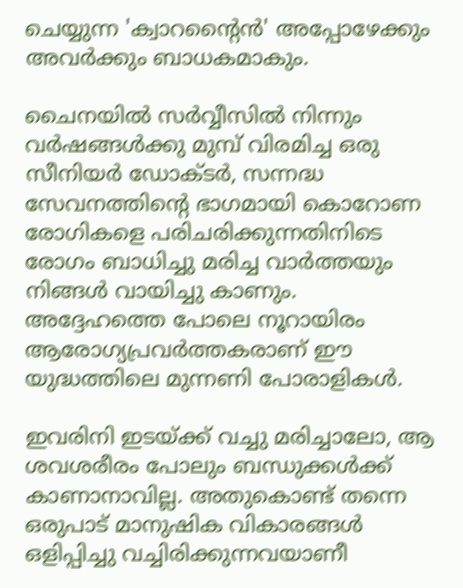ചെയ്യുന്ന 'ക്വാറന്റൈൻ' അപ്പോഴേക്കും അവർക്കും ബാധകമാകും.

ചൈനയിൽ സർവ്വീസിൽ നിന്നും വർഷങ്ങൾക്കു മുമ്പ് വിരമിച്ച ഒരു സീനിയർ ഡോക്ടർ, സന്നദ്ധ സേവനത്തിന്റെ ഭാഗമായി കൊറോണ രോഗികളെ പരിചരിക്കുന്നതിനിടെ രോഗം ബാധിച്ചു മരിച്ച വാർത്തയും നിങ്ങൾ വായിച്ചു കാണും. അദ്ദേഹത്തെ പോലെ നൂറായിരം ആരോഗ്യപ്രവർത്തകരാണ് ഈ യുദ്ധത്തിലെ മുന്നണി പോരാളികൾ.

ഇവരിനി ഇടയ്ക്ക് വച്ചു മരിച്ചാലോ, ആ ശവശരീരം പോലും ബന്ധുക്കൾക്ക് കാണാനാവില്ല. അതുകൊണ്ട് തന്നെ ഒരുപാട് മാനുഷിക വികാരങ്ങൾ ഒളിപ്പിച്ചു വച്ചിരിക്കുന്നവയാണീ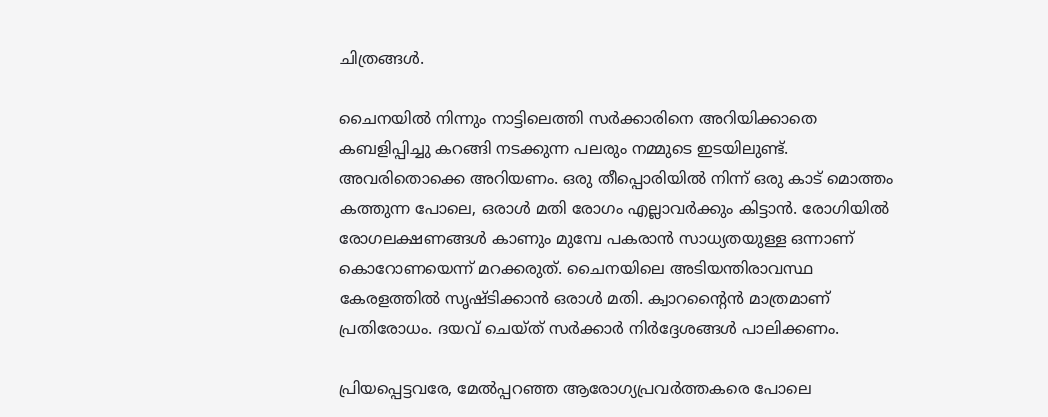ചിത്രങ്ങൾ.

ചൈനയിൽ നിന്നും നാട്ടിലെത്തി സർക്കാരിനെ അറിയിക്കാതെ കബളിപ്പിച്ചു കറങ്ങി നടക്കുന്ന പലരും നമ്മുടെ ഇടയിലുണ്ട്. അവരിതൊക്കെ അറിയണം. ഒരു തീപ്പൊരിയിൽ നിന്ന് ഒരു കാട് മൊത്തം കത്തുന്ന പോലെ, ഒരാൾ മതി രോഗം എല്ലാവർക്കും കിട്ടാൻ. രോഗിയിൽ രോഗലക്ഷണങ്ങൾ കാണും മുമ്പേ പകരാൻ സാധ്യതയുള്ള ഒന്നാണ് കൊറോണയെന്ന് മറക്കരുത്. ചൈനയിലെ അടിയന്തിരാവസ്ഥ കേരളത്തിൽ സൃഷ്ടിക്കാൻ ഒരാൾ മതി. ക്വാറന്റൈൻ മാത്രമാണ് പ്രതിരോധം. ദയവ് ചെയ്ത് സർക്കാർ നിർദ്ദേശങ്ങൾ പാലിക്കണം.

പ്രിയപ്പെട്ടവരേ, മേൽപ്പറഞ്ഞ ആരോഗ്യപ്രവർത്തകരെ പോലെ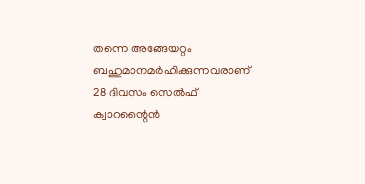തന്നെ അങ്ങേയറ്റം ബഹുമാനമർഹിക്കുന്നവരാണ് 28 ദിവസം സെൽഫ്  ക്വാറന്റൈൻ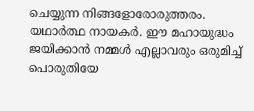ചെയ്യുന്ന നിങ്ങളോരോരുത്തരം. യഥാർത്ഥ നായകർ. ഈ മഹായുദ്ധം ജയിക്കാൻ നമ്മൾ എല്ലാവരും ഒരുമിച്ച് പൊരുതിയേ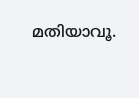മതിയാവൂ.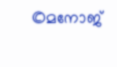©മനോജ്‌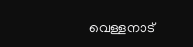വെള്ളനാട്